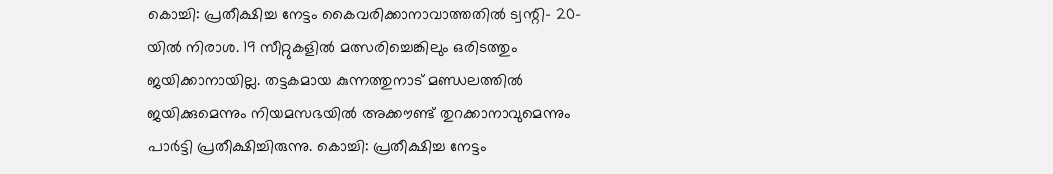കൊച്ചി: പ്രതീക്ഷിച്ച നേട്ടം കൈവരിക്കാനാവാത്തതിൽ ട്വന്റി- 20-യിൽ നിരാശ. 19 സീറ്റുകളിൽ മത്സരിച്ചെങ്കിലും ഒരിടത്തും ജയിക്കാനായില്ല. തട്ടകമായ കുന്നത്തുനാട് മണ്ഡലത്തിൽ ജയിക്കുമെന്നും നിയമസഭയിൽ അക്കൗണ്ട് തുറക്കാനാവുമെന്നും പാർട്ടി പ്രതീക്ഷിച്ചിരുന്നു. കൊച്ചി: പ്രതീക്ഷിച്ച നേട്ടം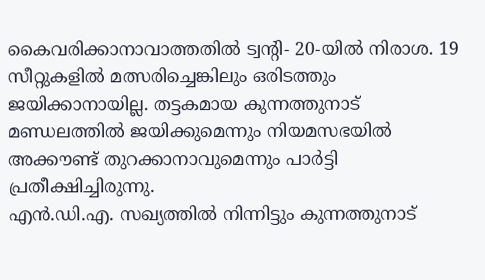കൈവരിക്കാനാവാത്തതിൽ ട്വന്റി- 20-യിൽ നിരാശ. 19 സീറ്റുകളിൽ മത്സരിച്ചെങ്കിലും ഒരിടത്തും ജയിക്കാനായില്ല. തട്ടകമായ കുന്നത്തുനാട് മണ്ഡലത്തിൽ ജയിക്കുമെന്നും നിയമസഭയിൽ അക്കൗണ്ട് തുറക്കാനാവുമെന്നും പാർട്ടി പ്രതീക്ഷിച്ചിരുന്നു.
എൻ.ഡി.എ. സഖ്യത്തിൽ നിന്നിട്ടും കുന്നത്തുനാട്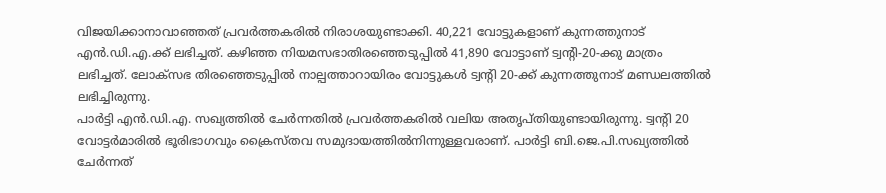വിജയിക്കാനാവാഞ്ഞത് പ്രവർത്തകരിൽ നിരാശയുണ്ടാക്കി. 40,221 വോട്ടുകളാണ് കുന്നത്തുനാട് എൻ.ഡി.എ.ക്ക് ലഭിച്ചത്. കഴിഞ്ഞ നിയമസഭാതിരഞ്ഞെടുപ്പിൽ 41,890 വോട്ടാണ് ട്വന്റി-20-ക്കു മാത്രം ലഭിച്ചത്. ലോക്സഭ തിരഞ്ഞെടുപ്പിൽ നാല്പത്താറായിരം വോട്ടുകൾ ട്വന്റി 20-ക്ക് കുന്നത്തുനാട് മണ്ഡലത്തിൽ ലഭിച്ചിരുന്നു.
പാർട്ടി എൻ.ഡി.എ. സഖ്യത്തിൽ ചേർന്നതിൽ പ്രവർത്തകരിൽ വലിയ അതൃപ്തിയുണ്ടായിരുന്നു. ട്വന്റി 20 വോട്ടർമാരിൽ ഭൂരിഭാഗവും ക്രൈസ്തവ സമുദായത്തിൽനിന്നുള്ളവരാണ്. പാർട്ടി ബി.ജെ.പി.സഖ്യത്തിൽ ചേർന്നത്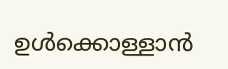ഉൾക്കൊള്ളാൻ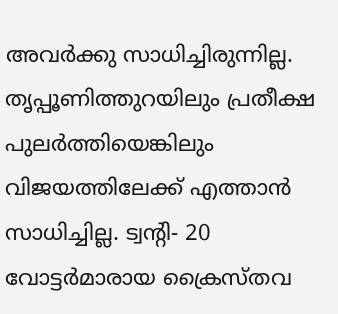അവർക്കു സാധിച്ചിരുന്നില്ല. തൃപ്പൂണിത്തുറയിലും പ്രതീക്ഷ പുലർത്തിയെങ്കിലും വിജയത്തിലേക്ക് എത്താൻ സാധിച്ചില്ല. ട്വന്റി- 20 വോട്ടർമാരായ ക്രൈസ്തവ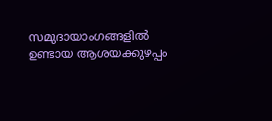സമുദായാംഗങ്ങളിൽ ഉണ്ടായ ആശയക്കുഴപ്പം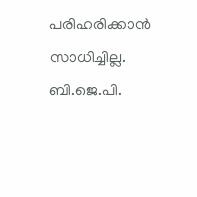പരിഹരിക്കാൻ സാധിച്ചില്ല. ബി.ജെ.പി.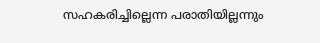സഹകരിച്ചില്ലെന്ന പരാതിയില്ലന്നും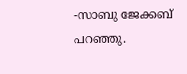-സാബു ജേക്കബ് പറഞ്ഞു.